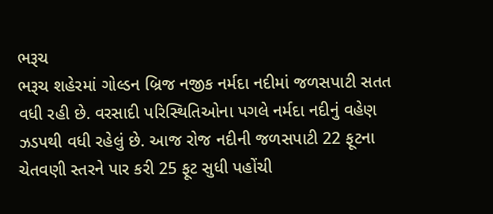ભરૂચ
ભરૂચ શહેરમાં ગોલ્ડન બ્રિજ નજીક નર્મદા નદીમાં જળસપાટી સતત વધી રહી છે. વરસાદી પરિસ્થિતિઓના પગલે નર્મદા નદીનું વહેણ ઝડપથી વધી રહેલું છે. આજ રોજ નદીની જળસપાટી 22 ફૂટના ચેતવણી સ્તરને પાર કરી 25 ફૂટ સુધી પહોંચી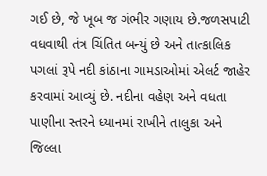ગઈ છે, જે ખૂબ જ ગંભીર ગણાય છે.જળસપાટી વધવાથી તંત્ર ચિંતિત બન્યું છે અને તાત્કાલિક પગલાં રૂપે નદી કાંઠાના ગામડાઓમાં એલર્ટ જાહેર કરવામાં આવ્યું છે. નદીના વહેણ અને વધતા પાણીના સ્તરને ધ્યાનમાં રાખીને તાલુકા અને જિલ્લા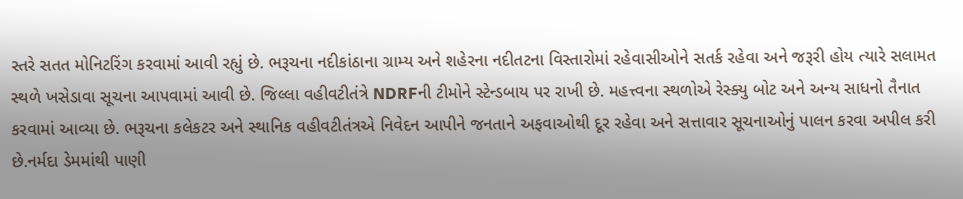સ્તરે સતત મોનિટરિંગ કરવામાં આવી રહ્યું છે. ભરૂચના નદીકાંઠાના ગ્રામ્ય અને શહેરના નદીતટના વિસ્તારોમાં રહેવાસીઓને સતર્ક રહેવા અને જરૂરી હોય ત્યારે સલામત સ્થળે ખસેડાવા સૂચના આપવામાં આવી છે. જિલ્લા વહીવટીતંત્રે NDRFની ટીમોને સ્ટેન્ડબાય પર રાખી છે. મહત્ત્વના સ્થળોએ રેસ્ક્યુ બોટ અને અન્ય સાધનો તૈનાત કરવામાં આવ્યા છે. ભરૂચના કલેકટર અને સ્થાનિક વહીવટીતંત્રએ નિવેદન આપીને જનતાને અફવાઓથી દૂર રહેવા અને સત્તાવાર સૂચનાઓનું પાલન કરવા અપીલ કરી છે.નર્મદા ડેમમાંથી પાણી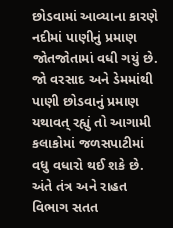છોડવામાં આવ્યાના કારણે નદીમાં પાણીનું પ્રમાણ જોતજોતામાં વધી ગયું છે. જો વરસાદ અને ડેમમાંથી પાણી છોડવાનું પ્રમાણ યથાવત્ રહ્યું તો આગામી કલાકોમાં જળસપાટીમાં વધુ વધારો થઈ શકે છે. અંતે તંત્ર અને રાહત વિભાગ સતત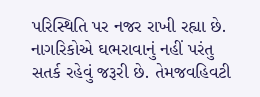પરિસ્થિતિ પર નજર રાખી રહ્યા છે. નાગરિકોએ ઘભરાવાનું નહીં પરંતુ સતર્ક રહેવું જરૂરી છે. તેમજવહિવટી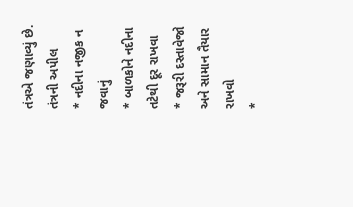તંત્રએ જણાવ્યું છે.
તંત્રની અપીલ
* નદીના નજીક ન જવાનું
* બાળકોને નદીના તટેથી દૂર રાખવા
* જરૂરી દસ્તાવેજો અને સામાન તૈયાર રાખવો
*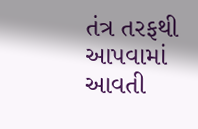તંત્ર તરફથી આપવામાં આવતી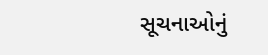સૂચનાઓનું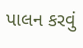પાલન કરવું